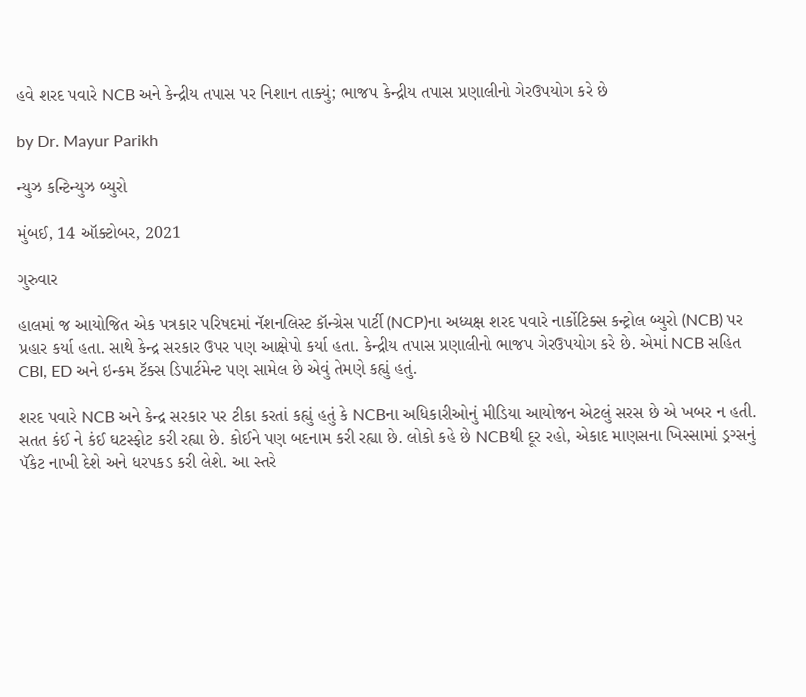હવે શરદ પવારે NCB અને કેન્દ્રીય તપાસ પર નિશાન તાક્યું; ભાજપ કેન્દ્રીય તપાસ પ્રણાલીનો ગેરઉપયોગ કરે છે

by Dr. Mayur Parikh

ન્યુઝ કન્ટિન્યુઝ બ્યુરો

મુંબઈ, 14 ઑક્ટોબર, 2021

ગુરુવાર

હાલમાં જ આયોજિત એક પત્રકાર પરિષદમાં નૅશનલિસ્ટ કૉન્ગ્રેસ પાર્ટી (NCP)ના અધ્યક્ષ શરદ પવારે નાર્કોટિક્સ કન્ટ્રોલ બ્યુરો (NCB) પર પ્રહાર કર્યા હતા. સાથે કેન્દ્ર સરકાર ઉપર પણ આક્ષેપો કર્યા હતા. કેન્દ્રીય તપાસ પ્રણાલીનો ભાજપ ગેરઉપયોગ કરે છે. એમાં NCB સહિત CBI, ED અને ઇન્કમ ટૅક્સ ડિપાર્ટમેન્ટ પણ સામેલ છે એવું તેમણે કહ્યું હતું.

શરદ પવારે NCB અને કેન્દ્ર સરકાર પર ટીકા કરતાં કહ્યું હતું કે NCBના અધિકારીઓનું મીડિયા આયોજન એટલું સરસ છે એ ખબર ન હતી. સતત કંઈ ને કંઈ ઘટસ્ફોટ કરી રહ્યા છે. કોઈને પણ બદનામ કરી રહ્યા છે. લોકો કહે છે NCBથી દૂર રહો, એકાદ માણસના ખિસ્સામાં ડ્રગ્સનું પૅકેટ નાખી દેશે અને ધરપકડ કરી લેશે. આ સ્તરે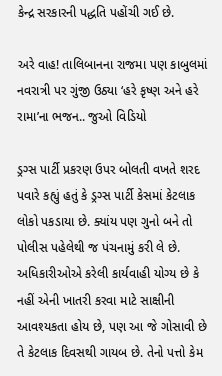કેન્દ્ર સરકારની પદ્ધતિ પહોંચી ગઈ છે.

અરે વાહ! તાલિબાનના રાજમા પણ કાબુલમાં નવરાત્રી પર ગુંજી ઉઠ્યા ‘હરે કૃષ્ણ અને હરે રામા’ના ભજન.. જુઓ વિડિયો

ડ્રગ્સ પાર્ટી પ્રકરણ ઉપર બોલતી વખતે શરદ પવારે કહ્યું હતું કે ડ્રગ્સ પાર્ટી કેસમાં કેટલાક લોકો પકડાયા છે. ક્યાંય પણ ગુનો બને તો પોલીસ પહેલેથી જ પંચનામું કરી લે છે. અધિકારીઓએ કરેલી કાર્યવાહી યોગ્ય છે કે નહીં એની ખાતરી કરવા માટે સાક્ષીની આવશ્યકતા હોય છે, પણ આ જે ગોસાવી છે તે કેટલાક દિવસથી ગાયબ છે. તેનો પત્તો કેમ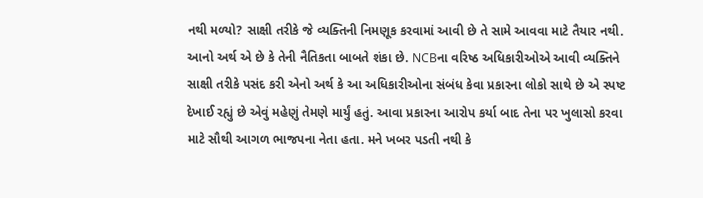નથી મળ્યો? સાક્ષી તરીકે જે વ્યક્તિની નિમણૂક કરવામાં આવી છે તે સામે આવવા માટે તૈયાર નથી. આનો અર્થ એ છે કે તેની નૈતિકતા બાબતે શંકા છે. NCBના વરિષ્ઠ અધિકારીઓએ આવી વ્યક્તિને સાક્ષી તરીકે પસંદ કરી એનો અર્થ કે આ અધિકારીઓના સંબંધ કેવા પ્રકારના લોકો સાથે છે એ સ્પષ્ટ દેખાઈ રહ્યું છે એવું મહેણું તેમણે માર્યું હતું. આવા પ્રકારના આરોપ કર્યા બાદ તેના પર ખુલાસો કરવા માટે સૌથી આગળ ભાજપના નેતા હતા. મને ખબર પડતી નથી કે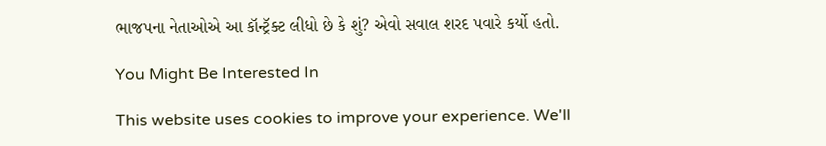ભાજપના નેતાઓએ આ કૉન્ટ્રૅક્ટ લીધો છે કે શું? એવો સવાલ શરદ પવારે કર્યો હતો.

You Might Be Interested In

This website uses cookies to improve your experience. We'll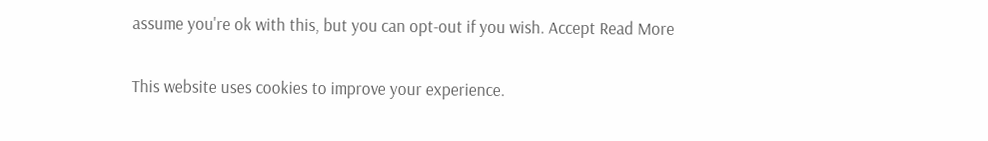assume you're ok with this, but you can opt-out if you wish. Accept Read More

This website uses cookies to improve your experience.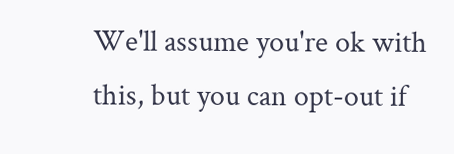We'll assume you're ok with this, but you can opt-out if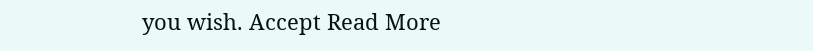you wish. Accept Read More